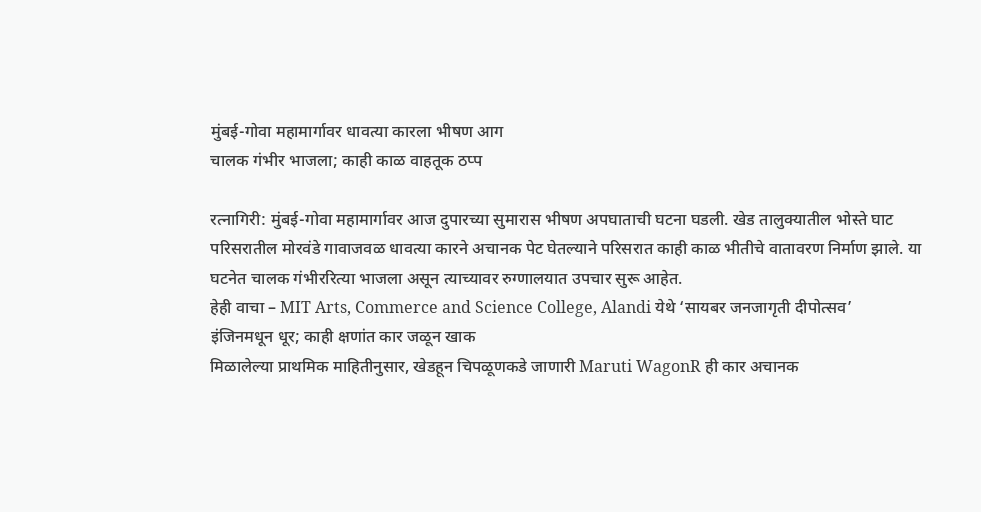मुंबई-गोवा महामार्गावर धावत्या कारला भीषण आग
चालक गंभीर भाजला; काही काळ वाहतूक ठप्प

रत्नागिरी: मुंबई-गोवा महामार्गावर आज दुपारच्या सुमारास भीषण अपघाताची घटना घडली. खेड तालुक्यातील भोस्ते घाट परिसरातील मोरवंडे गावाजवळ धावत्या कारने अचानक पेट घेतल्याने परिसरात काही काळ भीतीचे वातावरण निर्माण झाले. या घटनेत चालक गंभीररित्या भाजला असून त्याच्यावर रुग्णालयात उपचार सुरू आहेत.
हेही वाचा – MIT Arts, Commerce and Science College, Alandi येथे ‘सायबर जनजागृती दीपोत्सव’
इंजिनमधून धूर; काही क्षणांत कार जळून खाक
मिळालेल्या प्राथमिक माहितीनुसार, खेडहून चिपळूणकडे जाणारी Maruti WagonR ही कार अचानक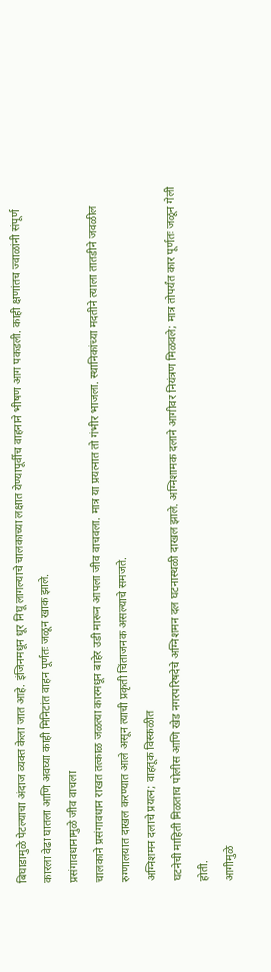बिघाडामुळे पेटल्याचा अंदाज व्यक्त केला जात आहे. इंजिनमधून धूर निघू लागल्याचे चालकाच्या लक्षात येण्यापूर्वीच वाहनाने भीषण आग पकडली. काही क्षणांतच ज्वाळांनी संपूर्ण कारला वेढा घातला आणि अवघ्या काही मिनिटांत वाहन पूर्णतः जळून खाक झाले.
प्रसंगावधानामुळे जीव वाचला
चालकाने प्रसंगावधान राखत तत्काळ जळत्या कारमधून बाहेर उडी मारून आपला जीव वाचवला. मात्र या प्रयत्नात तो गंभीर भाजला. स्थानिकांच्या मदतीने त्याला तातडीने जवळील रुग्णालयात दाखल करण्यात आले असून त्याची प्रकृती चिंताजनक असल्याचे समजते.
अग्निशमन दलाचे प्रयत्न; वाहतूक विस्कळीत
घटनेची माहिती मिळताच पोलीस आणि खेड नगरपरिषदेचे अग्निशमन दल घटनास्थळी दाखल झाले. अग्निशामक दलाने आगीवर नियंत्रण मिळवले; मात्र तोपर्यंत कार पूर्णतः जळून गेली होती.
आगीमुळे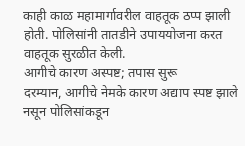काही काळ महामार्गावरील वाहतूक ठप्प झाली होती. पोलिसांनी तातडीने उपाययोजना करत वाहतूक सुरळीत केली.
आगीचे कारण अस्पष्ट; तपास सुरू
दरम्यान, आगीचे नेमके कारण अद्याप स्पष्ट झाले नसून पोलिसांकडून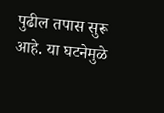पुढील तपास सुरू आहे. या घटनेमुळे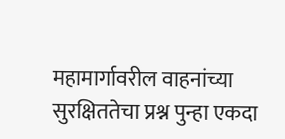महामार्गावरील वाहनांच्या सुरक्षिततेचा प्रश्न पुन्हा एकदा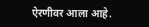ऐरणीवर आला आहे.